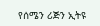የሰሜን ሪጅን ኢትዩ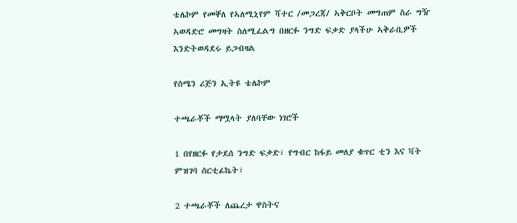ቴሌኮም የመቐለ የኣለሚኒየም ሻተር /መጋረጃ/ ኣቅርቦት መግጠም ስራ ግዥ ኣወዳድሮ መግዛት ስለሚፈልግ በዘርፉ ንግድ ፍቃድ ያላችሁ ኣቅራቢዎች እንድትወዳደሩ ይጋብዛል

የሰሜን ሪጅን ኢትዩ ቴሌኮም

ተጫራቾች ማሟላት ያለባቸው ነገሮች

1 በየዘርፉ የታደሰ ንግድ ፍቃድ፣ የግብር ከፋይ መለያ ቁጥር ቲን እና ቫት ምዝገባ ሰርቲፊኬት፣

2 ተጫራቾች ለጨረታ ዋስትና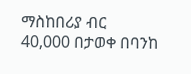ማስከበሪያ ብር 40,000 በታወቀ በባንከ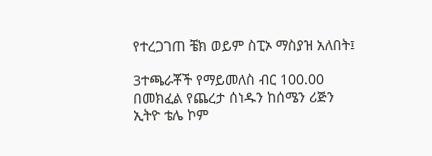የተረጋገጠ ቼክ ወይም ስፒኦ ማስያዝ አለበት፤

3ተጫራቾች የማይመለስ ብር 100.00 በመክፈል የጨረታ ሰነዱን ከሰሜን ሪጅን ኢትዮ ቴሌ ኮም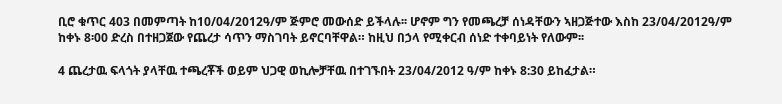ቢሮ ቁጥር 403 በመምጣት ከ10/04/2012ዓ/ም ጅምሮ መውሰድ ይችላሉ፡፡ ሆኖም ግን የመጫረቻ ሰነዳቸውን ኣዘጋጅተው እስከ 23/04/2012ዓ/ም ከቀኑ 8፡00 ድረስ በተዘጋጀው የጨረታ ሳጥን ማስገባት ይኖርባቸዋል። ከዚህ በኃላ የሚቀርብ ሰነድ ተቀባይነት የለውም፡፡

4 ጨረታዉ ፍላጎት ያላቸዉ ተጫረቾች ወይም ህጋዊ ወኪሎቻቸዉ በተገኙበት 23/04/2012 ዓ/ም ከቀኑ 8:30 ይከፈታል።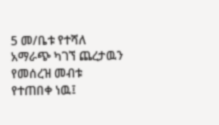5 መ/ቤቱ የተሻለ አማራጭ ካገኘ ጨረታዉን የመሰረዝ መብቱ የተጠበቀ ነዉ፤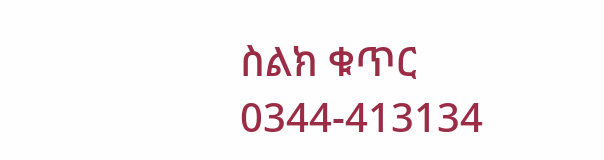ስልክ ቁጥር 0344-413134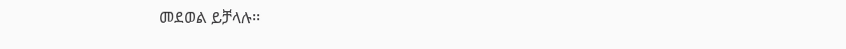መደወል ይቻላሉ፡፡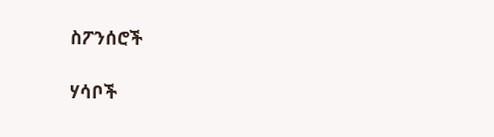ስፖንሰሮች

ሃሳቦች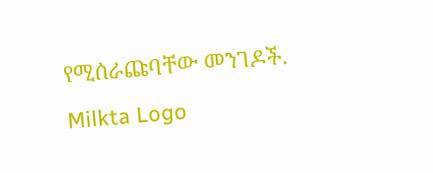የሚሰራጩባቸው መንገዶች.
Milkta Logo